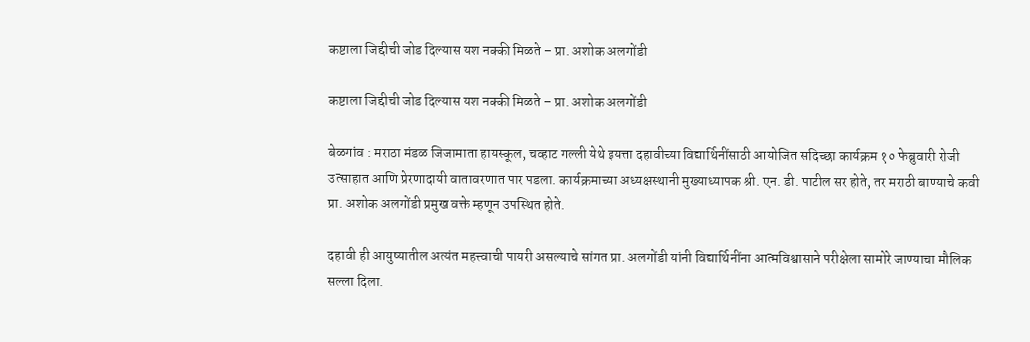कष्टाला जिद्दीची जोड दिल्यास यश नक्की मिळते – प्रा. अशोक अलगोंडी

कष्टाला जिद्दीची जोड दिल्यास यश नक्की मिळते – प्रा. अशोक अलगोंडी

बेळगांव : मराठा मंडळ जिजामाता हायस्कूल, चव्हाट गल्ली येथे इयत्ता दहावीच्या विद्यार्थिनींसाठी आयोजित सदिच्छा कार्यक्रम १० फेब्रुवारी रोजी उत्साहात आणि प्रेरणादायी वातावरणात पार पडला. कार्यक्रमाच्या अध्यक्षस्थानी मुख्याध्यापक श्री. एन. डी. पाटील सर होते, तर मराठी बाण्याचे कवी प्रा. अशोक अलगोंडी प्रमुख वक्ते म्हणून उपस्थित होते.

दहावी ही आयुष्यातील अत्यंत महत्त्वाची पायरी असल्याचे सांगत प्रा. अलगोंडी यांनी विद्यार्थिनींना आत्मविश्वासाने परीक्षेला सामोरे जाण्याचा मौलिक सल्ला दिला.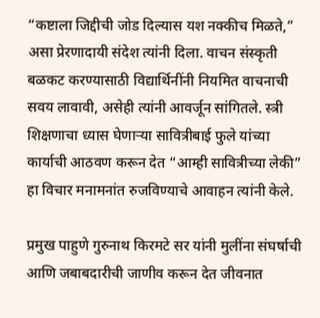“कष्टाला जिद्दीची जोड दिल्यास यश नक्कीच मिळते,” असा प्रेरणादायी संदेश त्यांनी दिला. वाचन संस्कृती बळकट करण्यासाठी विद्यार्थिनींनी नियमित वाचनाची सवय लावावी, असेही त्यांनी आवर्जून सांगितले. स्त्री शिक्षणाचा ध्यास घेणाऱ्या सावित्रीबाई फुले यांच्या कार्याची आठवण करून देत “आम्ही सावित्रीच्या लेकी” हा विचार मनामनांत रुजविण्याचे आवाहन त्यांनी केले.

प्रमुख पाहुणे गुरुनाथ किरमटे सर यांनी मुलींना संघर्षाची आणि जबाबदारीची जाणीव करून देत जीवनात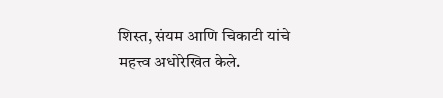शिस्त, संयम आणि चिकाटी यांचे महत्त्व अधोरेखित केले.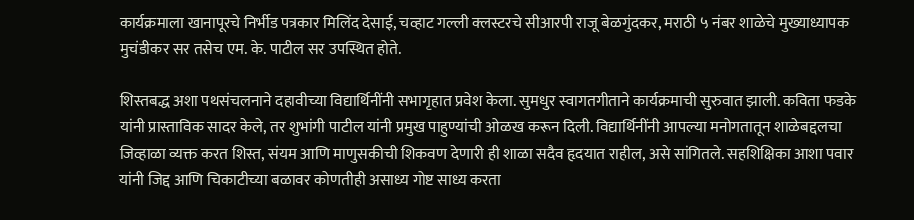कार्यक्रमाला खानापूरचे निर्भीड पत्रकार मिलिंद देसाई, चव्हाट गल्ली क्लस्टरचे सीआरपी राजू बेळगुंदकर, मराठी ५ नंबर शाळेचे मुख्याध्यापक मुचंडीकर सर तसेच एम. के. पाटील सर उपस्थित होते.

शिस्तबद्ध अशा पथसंचलनाने दहावीच्या विद्यार्थिनींनी सभागृहात प्रवेश केला. सुमधुर स्वागतगीताने कार्यक्रमाची सुरुवात झाली. कविता फडके यांनी प्रास्ताविक सादर केले, तर शुभांगी पाटील यांनी प्रमुख पाहुण्यांची ओळख करून दिली. विद्यार्थिनींनी आपल्या मनोगतातून शाळेबद्दलचा जिव्हाळा व्यक्त करत शिस्त, संयम आणि माणुसकीची शिकवण देणारी ही शाळा सदैव हृदयात राहील, असे सांगितले. सहशिक्षिका आशा पवार यांनी जिद्द आणि चिकाटीच्या बळावर कोणतीही असाध्य गोष्ट साध्य करता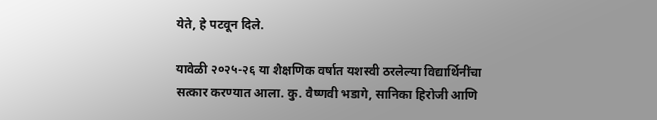येते, हे पटवून दिले.

यावेळी २०२५-२६ या शैक्षणिक वर्षात यशस्वी ठरलेल्या विद्यार्थिनींचा सत्कार करण्यात आला. कु. वैष्णवी भडागे, सानिका हिरोजी आणि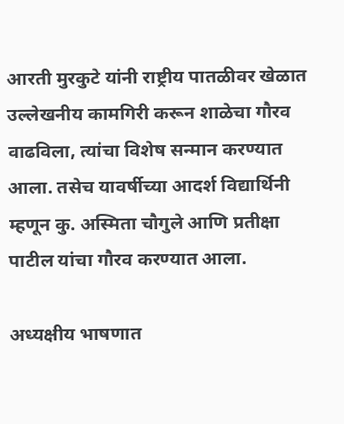आरती मुरकुटे यांनी राष्ट्रीय पातळीवर खेळात उल्लेखनीय कामगिरी करून शाळेचा गौरव वाढविला, त्यांचा विशेष सन्मान करण्यात आला. तसेच यावर्षीच्या आदर्श विद्यार्थिनी म्हणून कु. अस्मिता चौगुले आणि प्रतीक्षा पाटील यांचा गौरव करण्यात आला.

अध्यक्षीय भाषणात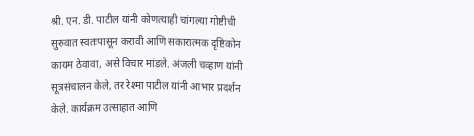श्री. एन. डी. पाटील यांनी कोणत्याही चांगल्या गोष्टीची सुरुवात स्वतःपासून करावी आणि सकारात्मक दृष्टिकोन कायम ठेवावा, असे विचार मांडले. अंजली चव्हाण यांनी सूत्रसंचालन केले, तर रेश्मा पाटील यांनी आभार प्रदर्शन केले. कार्यक्रम उत्साहात आणि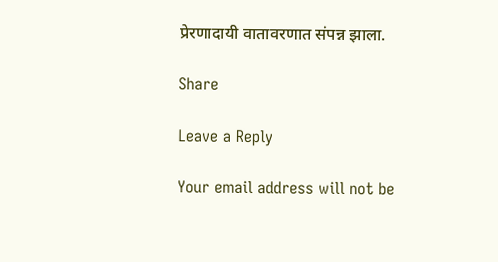प्रेरणादायी वातावरणात संपन्न झाला.

Share

Leave a Reply

Your email address will not be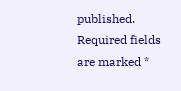published. Required fields are marked *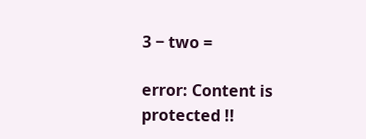3 − two =

error: Content is protected !!